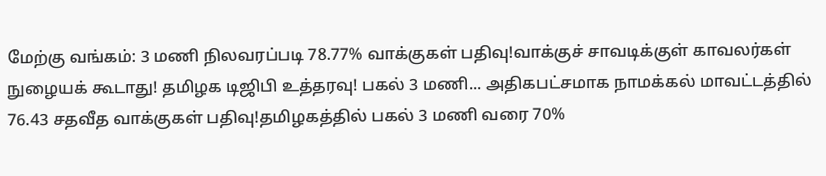மேற்கு வங்கம்: 3 மணி நிலவரப்படி 78.77% வாக்குகள் பதிவு!வாக்குச் சாவடிக்குள் காவலர்கள் நுழையக் கூடாது! தமிழக டிஜிபி உத்தரவு! பகல் 3 மணி... அதிகபட்சமாக நாமக்கல் மாவட்டத்தில் 76.43 சதவீத வாக்குகள் பதிவு!தமிழகத்தில் பகல் 3 மணி வரை 70%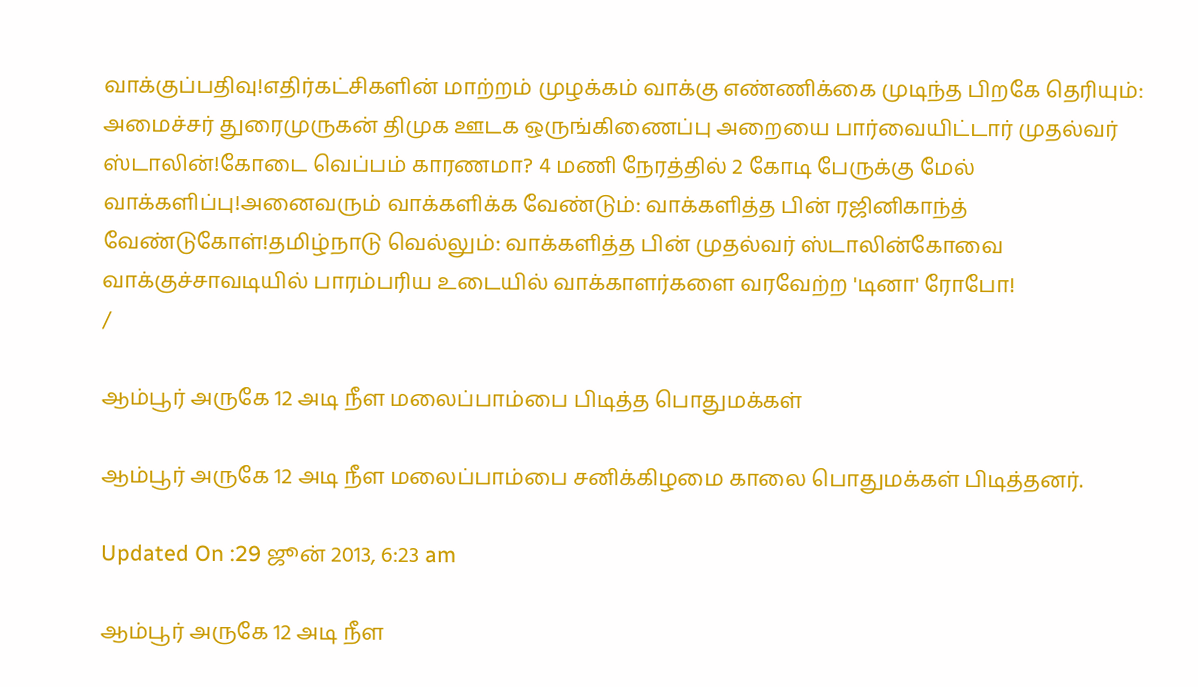வாக்குப்பதிவு!எதிர்கட்சிகளின் மாற்றம் முழக்கம் வாக்கு எண்ணிக்கை முடிந்த பிறகே தெரியும்: அமைச்சர் துரைமுருகன் திமுக ஊடக ஒருங்கிணைப்பு அறையை பார்வையிட்டார் முதல்வர் ஸ்டாலின்!கோடை வெப்பம் காரணமா? 4 மணி நேரத்தில் 2 கோடி பேருக்கு மேல் வாக்களிப்பு!அனைவரும் வாக்களிக்க வேண்டும்: வாக்களித்த பின் ரஜினிகாந்த் வேண்டுகோள்!தமிழ்நாடு வெல்லும்: வாக்களித்த பின் முதல்வர் ஸ்டாலின்கோவை வாக்குச்சாவடியில் பாரம்பரிய உடையில் வாக்காளர்களை வரவேற்ற 'டினா' ரோபோ!
/

ஆம்பூர் அருகே 12 அடி நீள மலைப்பாம்பை பிடித்த பொதுமக்கள்

ஆம்பூர் அருகே 12 அடி நீள மலைப்பாம்பை சனிக்கிழமை காலை பொதுமக்கள் பிடித்தனர்.

Updated On :29 ஜூன் 2013, 6:23 am

ஆம்பூர் அருகே 12 அடி நீள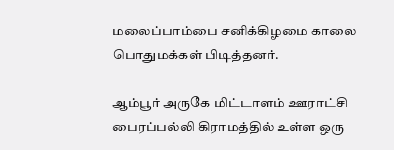மலைப்பாம்பை சனிக்கிழமை காலை பொதுமக்கள் பிடித்தனர்.

ஆம்பூர் அருகே மிட்டாளம் ஊராட்சி பைரப்பல்லி கிராமத்தில் உள்ள ஒரு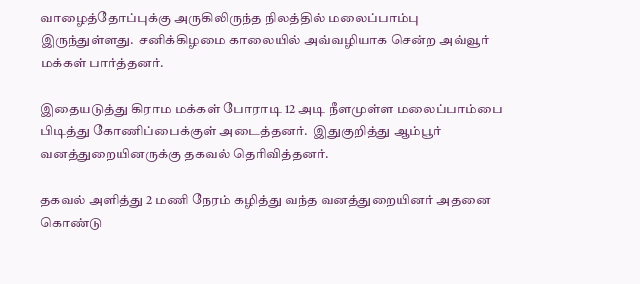வாழைத்தோப்புக்கு அருகிலிருந்த நிலத்தில் மலைப்பாம்பு இருந்துள்ளது.  சனிக்கிழமை காலையில் அவ்வழியாக சென்ற அவ்வூர் மக்கள் பார்த்தனர்.

இதையடுத்து கிராம மக்கள் போராடி 12 அடி நீளமுள்ள மலைப்பாம்பை பிடித்து கோணிப்பைக்குள் அடைத்தனர்.  இதுகுறித்து ஆம்பூர் வனத்துறையினருக்கு தகவல் தெரிவித்தனர்.

தகவல் அளித்து 2 மணி நேரம் கழித்து வந்த வனத்துறையினர் அதனை கொண்டு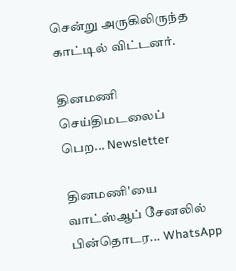சென்று அருகிலிருந்த காட்டில் விட்டனர்.

தினமணி செய்திமடலைப் பெற... Newsletter

தினமணி'யை வாட்ஸ்ஆப் சேனலில் பின்தொடர... WhatsApp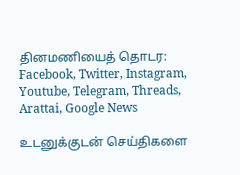தினமணியைத் தொடர: Facebook, Twitter, Instagram, Youtube, Telegram, Threads, Arattai, Google News

உடனுக்குடன் செய்திகளை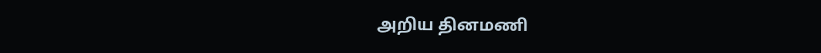அறிய தினமணி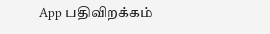App பதிவிறக்கம்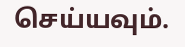செய்யவும்.